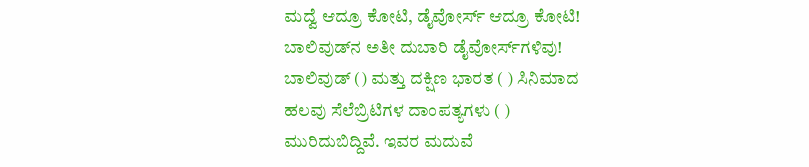ಮದ್ವೆ ಆದ್ರೂ ಕೋಟಿ, ಡೈವೋರ್ಸ್‌ ಆದ್ರೂ ಕೋಟಿ! ಬಾಲಿವುಡ್‌ನ ಅತೀ ದುಬಾರಿ ಡೈವೋರ್ಸ್‌ಗಳಿವು! ಬಾಲಿವುಡ್‌ () ಮತ್ತು ದಕ್ಷಿಣ ಭಾರತ ( ) ಸಿನಿಮಾದ ಹಲವು ಸೆಲೆಬ್ರಿಟಿಗಳ ದಾಂಪತ್ಯಗಳು ( ) ಮುರಿದುಬಿದ್ದಿವೆ. ಇವರ ಮದುವೆ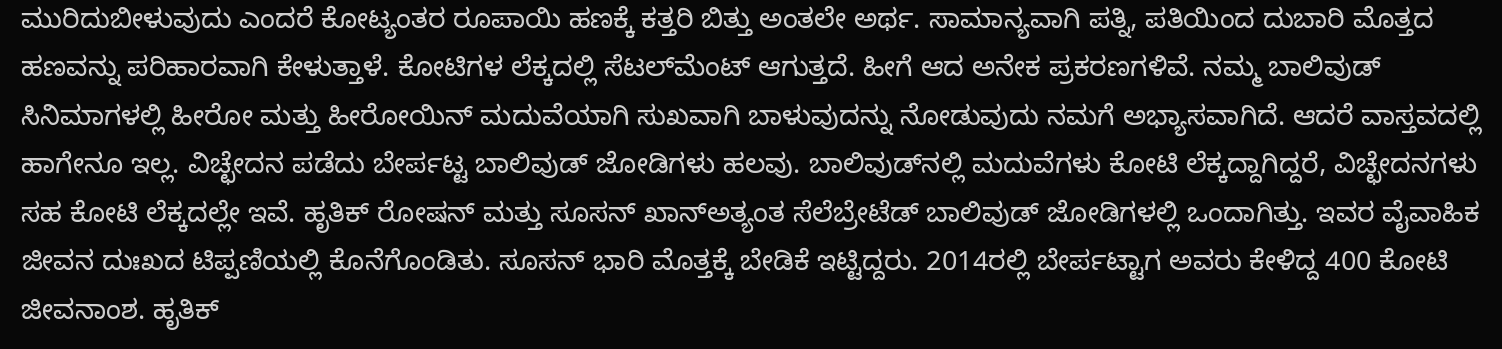ಮುರಿದುಬೀಳುವುದು ಎಂದರೆ ಕೋಟ್ಯಂತರ ರೂಪಾಯಿ ಹಣಕ್ಕೆ ಕತ್ತರಿ ಬಿತ್ತು ಅಂತಲೇ ಅರ್ಥ. ಸಾಮಾನ್ಯವಾಗಿ ಪತ್ನಿ, ಪತಿಯಿಂದ ದುಬಾರಿ ಮೊತ್ತದ ಹಣವನ್ನು ಪರಿಹಾರವಾಗಿ ಕೇಳುತ್ತಾಳೆ. ಕೋಟಿಗಳ ಲೆಕ್ಕದಲ್ಲಿ ಸೆಟಲ್‌ಮೆಂಟ್‌ ಆಗುತ್ತದೆ. ಹೀಗೆ ಆದ ಅನೇಕ ಪ್ರಕರಣಗಳಿವೆ. ನಮ್ಮ ಬಾಲಿವುಡ್ ಸಿನಿಮಾಗಳಲ್ಲಿ ಹೀರೋ ಮತ್ತು ಹೀರೋಯಿನ್ ಮದುವೆಯಾಗಿ ಸುಖವಾಗಿ ಬಾಳುವುದನ್ನು ನೋಡುವುದು ನಮಗೆ ಅಭ್ಯಾಸವಾಗಿದೆ. ಆದರೆ ವಾಸ್ತವದಲ್ಲಿ ಹಾಗೇನೂ ಇಲ್ಲ. ವಿಚ್ಛೇದನ ಪಡೆದು ಬೇರ್ಪಟ್ಟ ಬಾಲಿವುಡ್ ಜೋಡಿಗಳು ಹಲವು. ಬಾಲಿವುಡ್‌ನಲ್ಲಿ ಮದುವೆಗಳು ಕೋಟಿ ಲೆಕ್ಕದ್ದಾಗಿದ್ದರೆ, ವಿಚ್ಛೇದನಗಳು ಸಹ ಕೋಟಿ ಲೆಕ್ಕದಲ್ಲೇ ಇವೆ. ಹೃತಿಕ್ ರೋಷನ್ ಮತ್ತು ಸೂಸನ್ ಖಾನ್ಅತ್ಯಂತ ಸೆಲೆಬ್ರೇಟೆಡ್‌ ಬಾಲಿವುಡ್ ಜೋಡಿಗಳಲ್ಲಿ ಒಂದಾಗಿತ್ತು. ಇವರ ವೈವಾಹಿಕ ಜೀವನ ದುಃಖದ ಟಿಪ್ಪಣಿಯಲ್ಲಿ ಕೊನೆಗೊಂಡಿತು. ಸೂಸನ್‌ ಭಾರಿ ಮೊತ್ತಕ್ಕೆ ಬೇಡಿಕೆ ಇಟ್ಟಿದ್ದರು. 2014ರಲ್ಲಿ ಬೇರ್ಪಟ್ಟಾಗ ಅವರು ಕೇಳಿದ್ದ 400 ಕೋಟಿ ಜೀವನಾಂಶ. ಹೃತಿಕ್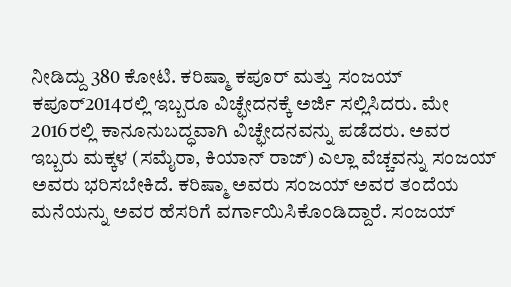ನೀಡಿದ್ದು 380 ಕೋಟಿ. ಕರಿಷ್ಮಾ ಕಪೂರ್ ಮತ್ತು ಸಂಜಯ್ ಕಪೂರ್2014ರಲ್ಲಿ ಇಬ್ಬರೂ ವಿಚ್ಛೇದನಕ್ಕೆ ಅರ್ಜಿ ಸಲ್ಲಿಸಿದರು. ಮೇ 2016ರಲ್ಲಿ ಕಾನೂನುಬದ್ಧವಾಗಿ ವಿಚ್ಛೇದನವನ್ನು ಪಡೆದರು. ಅವರ ಇಬ್ಬರು ಮಕ್ಕಳ (ಸಮೈರಾ, ಕಿಯಾನ್‌ ರಾಜ್) ಎಲ್ಲಾ ವೆಚ್ಚವನ್ನು ಸಂಜಯ್ ಅವರು ಭರಿಸಬೇಕಿದೆ. ಕರಿಷ್ಮಾ ಅವರು ಸಂಜಯ್ ಅವರ ತಂದೆಯ ಮನೆಯನ್ನು ಅವರ ಹೆಸರಿಗೆ ವರ್ಗಾಯಿಸಿಕೊಂಡಿದ್ದಾರೆ. ಸಂಜಯ್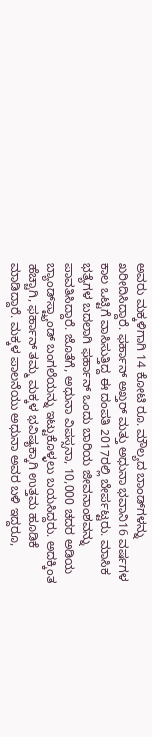ಅವರು ಮಕ್ಕಳಿಗಾಗಿ 14 ಕೋಟಿ ರೂ. ಮೌಲ್ಯದ ಬಾಂಡ್‌ಗಳನ್ನು ಖರೀದಿಸಿದ್ದಾರೆ. ಫರ್ಹಾನ್ ಅಖ್ತರ್ ಮತ್ತು ಅಧುನಾ ಭವಾನಿ16 ವರ್ಷಗಳ ಕಾಲ ಒಟ್ಟಿಗೆ ವಾಸಿಸುತ್ತಿದ್ದ ಈ ದಂಪತಿ 2017ರಲ್ಲಿ ಬೇರ್ಪಟ್ಟರು. ಮಾಸಿಕ ಭತ್ಯೆಗಳ ಬದಲಾಗಿ ಫರ್ಹಾನ್ ಒಂದು ಬಾರಿಯ ಜೀವನಾಂಶವನ್ನು ಪಾವತಿಸಿದ್ದಾರೆ. ಜೊತೆಗೆ, ಅಧುನಾ ವಿಪಸ್ಸನಾ, 10,000 ಚದರ ಅಡಿಯ ಬ್ಯಾಂಡ್‌ಸ್ಟ್ಯಾಂಡ್ ಬಂಗಲೆಯನ್ನು ಇಟ್ಟುಕೊಳ್ಳಲು ಬಯಸಿದ್ದರು. ಅದಕ್ಕಿಂತ ಹೆಚ್ಚಾಗಿ, ಫರ್ಹಾನ್ ತಮ್ಮ ಮಕ್ಕಳ ಭವಿಷ್ಯಕ್ಕಾಗಿ ಉತ್ತಮ ಹೂಡಿಕೆ ಮಾಡಿದ್ದಾರೆ. ಮಕ್ಕಳ ಪಾಲನೆಯು ಅಧುನಾ ಅವರ ಬಳಿ ಇದ್ದರೂ,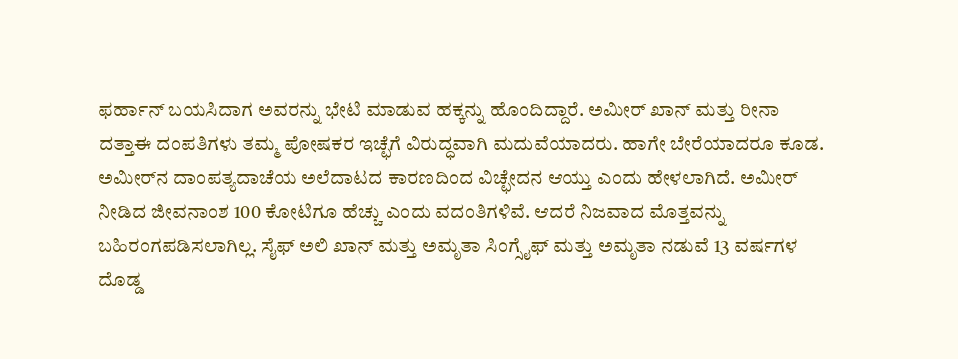ಫರ್ಹಾನ್ ಬಯಸಿದಾಗ ಅವರನ್ನು ಭೇಟಿ ಮಾಡುವ ಹಕ್ಕನ್ನು ಹೊಂದಿದ್ದಾರೆ. ಅಮೀರ್ ಖಾನ್ ಮತ್ತು ರೀನಾ ದತ್ತಾಈ ದಂಪತಿಗಳು ತಮ್ಮ ಪೋಷಕರ ಇಚ್ಛೆಗೆ ವಿರುದ್ಧವಾಗಿ ಮದುವೆಯಾದರು. ಹಾಗೇ ಬೇರೆಯಾದರೂ ಕೂಡ. ಅಮೀರ್‌ನ ದಾಂಪತ್ಯದಾಚೆಯ ಅಲೆದಾಟದ ಕಾರಣದಿಂದ ವಿಚ್ಛೇದನ ಆಯ್ತು ಎಂದು ಹೇಳಲಾಗಿದೆ. ಅಮೀರ್‌ ನೀಡಿದ ಜೀವನಾಂಶ 100 ಕೋಟಿಗೂ ಹೆಚ್ಚು ಎಂದು ವದಂತಿಗಳಿವೆ. ಆದರೆ ನಿಜವಾದ ಮೊತ್ತವನ್ನು ಬಹಿರಂಗಪಡಿಸಲಾಗಿಲ್ಲ. ಸೈಫ್ ಅಲಿ ಖಾನ್ ಮತ್ತು ಅಮೃತಾ ಸಿಂಗ್ಸೈಫ್ ಮತ್ತು ಅಮೃತಾ ನಡುವೆ 13 ವರ್ಷಗಳ ದೊಡ್ಡ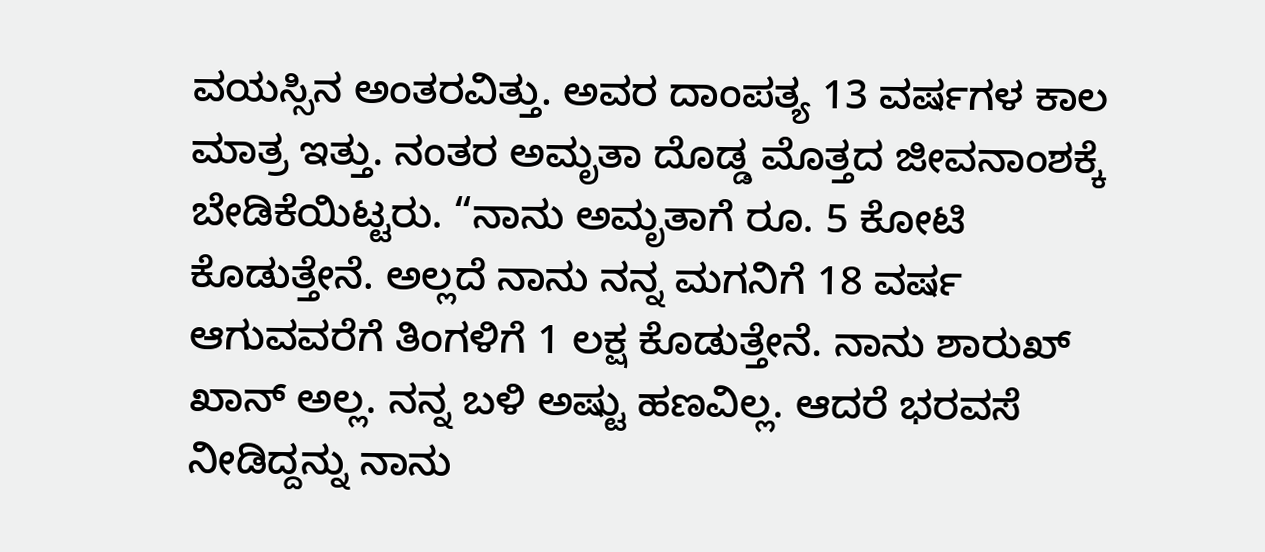ವಯಸ್ಸಿನ ಅಂತರವಿತ್ತು. ಅವರ ದಾಂಪತ್ಯ 13 ವರ್ಷಗಳ ಕಾಲ ಮಾತ್ರ ಇತ್ತು. ನಂತರ ಅಮೃತಾ ದೊಡ್ಡ ಮೊತ್ತದ ಜೀವನಾಂಶಕ್ಕೆ ಬೇಡಿಕೆಯಿಟ್ಟರು. “ನಾನು ಅಮೃತಾಗೆ ರೂ. 5 ಕೋಟಿ ಕೊಡುತ್ತೇನೆ. ಅಲ್ಲದೆ ನಾನು ನನ್ನ ಮಗನಿಗೆ 18 ವರ್ಷ ಆಗುವವರೆಗೆ ತಿಂಗಳಿಗೆ 1 ಲಕ್ಷ ಕೊಡುತ್ತೇನೆ. ನಾನು ಶಾರುಖ್ ಖಾನ್ ಅಲ್ಲ. ನನ್ನ ಬಳಿ ಅಷ್ಟು ಹಣವಿಲ್ಲ. ಆದರೆ ಭರವಸೆ ನೀಡಿದ್ದನ್ನು ನಾನು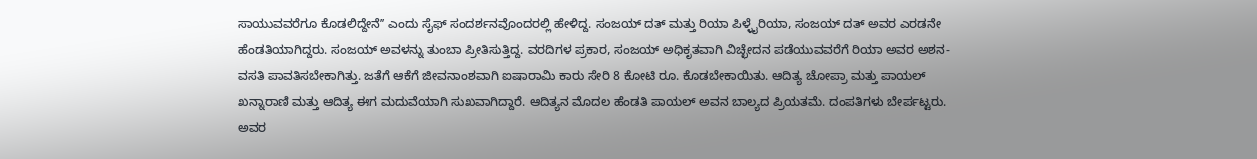ಸಾಯುವವರೆಗೂ ಕೊಡಲಿದ್ದೇನೆʼʼ ಎಂದು ಸೈಫ್‌ ಸಂದರ್ಶನವೊಂದರಲ್ಲಿ ಹೇಳಿದ್ದ. ಸಂಜಯ್ ದತ್ ಮತ್ತು ರಿಯಾ ಪಿಳ್ಳೈರಿಯಾ, ಸಂಜಯ್ ದತ್ ಅವರ ಎರಡನೇ ಹೆಂಡತಿಯಾಗಿದ್ದರು. ಸಂಜಯ್‌ ಅವಳನ್ನು ತುಂಬಾ ಪ್ರೀತಿಸುತ್ತಿದ್ದ. ವರದಿಗಳ ಪ್ರಕಾರ, ಸಂಜಯ್ ಅಧಿಕೃತವಾಗಿ ವಿಚ್ಛೇದನ ಪಡೆಯುವವರೆಗೆ ರಿಯಾ ಅವರ ಅಶನ- ವಸತಿ ಪಾವತಿಸಬೇಕಾಗಿತ್ತು. ಜತೆಗೆ ಆಕೆಗೆ ಜೀವನಾಂಶವಾಗಿ ಐಷಾರಾಮಿ ಕಾರು ಸೇರಿ 8 ಕೋಟಿ ರೂ. ಕೊಡಬೇಕಾಯಿತು. ಆದಿತ್ಯ ಚೋಪ್ರಾ ಮತ್ತು ಪಾಯಲ್ ಖನ್ನಾರಾಣಿ ಮತ್ತು ಆದಿತ್ಯ ಈಗ ಮದುವೆಯಾಗಿ ಸುಖವಾಗಿದ್ದಾರೆ. ಆದಿತ್ಯನ ಮೊದಲ ಹೆಂಡತಿ ಪಾಯಲ್ ಅವನ ಬಾಲ್ಯದ ಪ್ರಿಯತಮೆ. ದಂಪತಿಗಳು ಬೇರ್ಪಟ್ಟರು. ಅವರ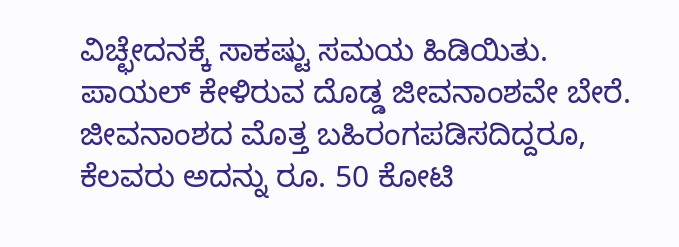ವಿಚ್ಛೇದನಕ್ಕೆ ಸಾಕಷ್ಟು ಸಮಯ ಹಿಡಿಯಿತು. ಪಾಯಲ್ ಕೇಳಿರುವ ದೊಡ್ಡ ಜೀವನಾಂಶವೇ ಬೇರೆ. ಜೀವನಾಂಶದ ಮೊತ್ತ ಬಹಿರಂಗಪಡಿಸದಿದ್ದರೂ, ಕೆಲವರು ಅದನ್ನು ರೂ. 50 ಕೋಟಿ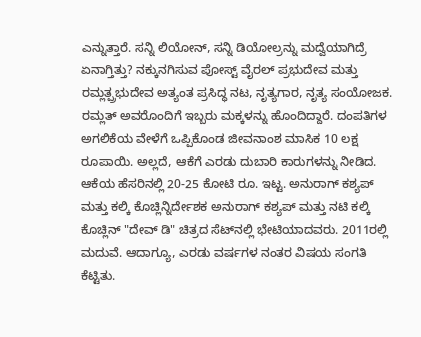ಎನ್ನುತ್ತಾರೆ. ಸನ್ನಿ ಲಿಯೋನ್, ಸನ್ನಿ ಡಿಯೋಲ್ರನ್ನು ಮದ್ವೆಯಾಗಿದ್ರೆ ಏನಾಗ್ತಿತ್ತು? ನಕ್ಕುನಗಿಸುವ ಪೋಸ್ಟ್ ವೈರಲ್ ಪ್ರಭುದೇವ ಮತ್ತು ರಮ್ಲತ್ಪ್ರಭುದೇವ ಅತ್ಯಂತ ಪ್ರಸಿದ್ಧ ನಟ, ನೃತ್ಯಗಾರ, ನೃತ್ಯ ಸಂಯೋಜಕ. ರಮ್ಲತ್ ಅವರೊಂದಿಗೆ ಇಬ್ಬರು ಮಕ್ಕಳನ್ನು ಹೊಂದಿದ್ದಾರೆ. ದಂಪತಿಗಳ ಅಗಲಿಕೆಯ ವೇಳೆಗೆ ಒಪ್ಪಿಕೊಂಡ ಜೀವನಾಂಶ ಮಾಸಿಕ 10 ಲಕ್ಷ ರೂಪಾಯಿ. ಅಲ್ಲದೆ, ಆಕೆಗೆ ಎರಡು ದುಬಾರಿ ಕಾರುಗಳನ್ನು ನೀಡಿದ. ಆಕೆಯ ಹೆಸರಿನಲ್ಲಿ 20-25 ಕೋಟಿ ರೂ. ಇಟ್ಟ. ಅನುರಾಗ್ ಕಶ್ಯಪ್ ಮತ್ತು ಕಲ್ಕಿ ಕೊಚ್ಲಿನ್ನಿರ್ದೇಶಕ ಅನುರಾಗ್ ಕಶ್ಯಪ್ ಮತ್ತು ನಟಿ ಕಲ್ಕಿ ಕೊಚ್ಲಿನ್ "ದೇವ್ ಡಿ" ಚಿತ್ರದ ಸೆಟ್‌ನಲ್ಲಿ ಭೇಟಿಯಾದವರು. 2011ರಲ್ಲಿ ಮದುವೆ. ಆದಾಗ್ಯೂ, ಎರಡು ವರ್ಷಗಳ ನಂತರ ವಿಷಯ ಸಂಗತಿ ಕೆಟ್ಟಿತು.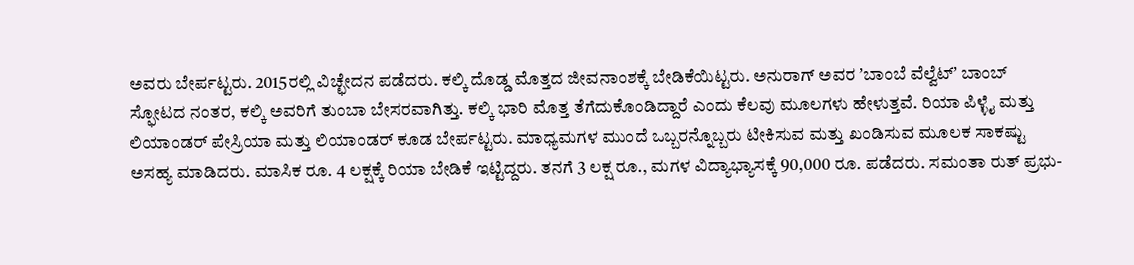ಅವರು ಬೇರ್ಪಟ್ಟರು. 2015ರಲ್ಲಿ ವಿಚ್ಛೇದನ ಪಡೆದರು. ಕಲ್ಕಿ ದೊಡ್ಡ ಮೊತ್ತದ ಜೀವನಾಂಶಕ್ಕೆ ಬೇಡಿಕೆಯಿಟ್ಟರು. ಅನುರಾಗ್ ಅವರ ʼಬಾಂಬೆ ವೆಲ್ವೆಟ್ʼ ಬಾಂಬ್ ಸ್ಫೋಟದ ನಂತರ, ಕಲ್ಕಿ ಅವರಿಗೆ ತುಂಬಾ ಬೇಸರವಾಗಿತ್ತು. ಕಲ್ಕಿ ಭಾರಿ ಮೊತ್ತ ತೆಗೆದುಕೊಂಡಿದ್ದಾರೆ ಎಂದು ಕೆಲವು ಮೂಲಗಳು ಹೇಳುತ್ತವೆ. ರಿಯಾ ಪಿಳ್ಳೈ ಮತ್ತು ಲಿಯಾಂಡರ್ ಪೇಸ್ರಿಯಾ ಮತ್ತು ಲಿಯಾಂಡರ್ ಕೂಡ ಬೇರ್ಪಟ್ಟರು. ಮಾಧ್ಯಮಗಳ ಮುಂದೆ ಒಬ್ಬರನ್ನೊಬ್ಬರು ಟೀಕಿಸುವ ಮತ್ತು ಖಂಡಿಸುವ ಮೂಲಕ ಸಾಕಷ್ಟು ಅಸಹ್ಯ ಮಾಡಿದರು. ಮಾಸಿಕ ರೂ. 4 ಲಕ್ಷಕ್ಕೆ ರಿಯಾ ಬೇಡಿಕೆ ಇಟ್ಟಿದ್ದರು. ತನಗೆ 3 ಲಕ್ಷ ರೂ., ಮಗಳ ವಿದ್ಯಾಭ್ಯಾಸಕ್ಕೆ 90,000 ರೂ. ಪಡೆದರು. ಸಮಂತಾ ರುತ್ ಪ್ರಭು-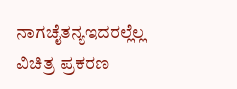ನಾಗಚೈತನ್ಯಇದರಲ್ಲೆಲ್ಲ ವಿಚಿತ್ರ ಪ್ರಕರಣ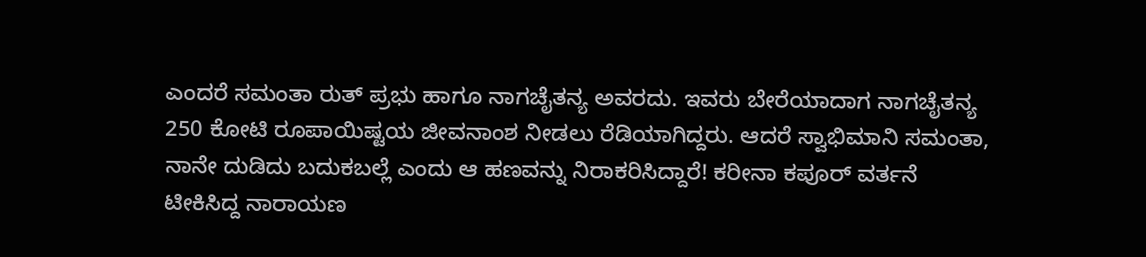ಎಂದರೆ ಸಮಂತಾ ರುತ್ ಪ್ರಭು ಹಾಗೂ ನಾಗಚೈತನ್ಯ ಅವರದು. ಇವರು ಬೇರೆಯಾದಾಗ ನಾಗಚೈತನ್ಯ 250 ಕೋಟಿ ರೂಪಾಯಿಷ್ಟಯ ಜೀವನಾಂಶ ನೀಡಲು ರೆಡಿಯಾಗಿದ್ದರು. ಆದರೆ ಸ್ವಾಭಿಮಾನಿ ಸಮಂತಾ, ನಾನೇ ದುಡಿದು ಬದುಕಬಲ್ಲೆ ಎಂದು ಆ ಹಣವನ್ನು ನಿರಾಕರಿಸಿದ್ದಾರೆ! ಕರೀನಾ ಕಪೂರ್ ವರ್ತನೆ ಟೀಕಿಸಿದ್ದ ನಾರಾಯಣ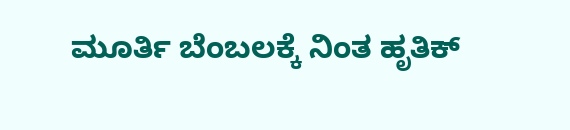ಮೂರ್ತಿ ಬೆಂಬಲಕ್ಕೆ ನಿಂತ ಹೃತಿಕ್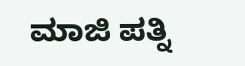ಮಾಜಿ ಪತ್ನಿ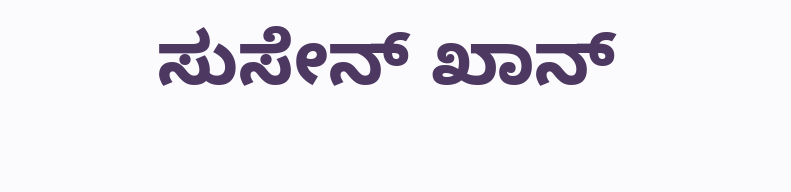ಸುಸೇನ್ ಖಾನ್